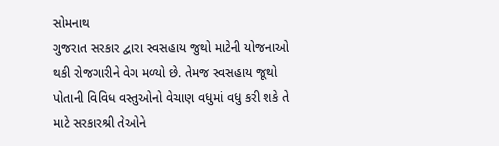સોમનાથ
ગુજરાત સરકાર દ્વારા સ્વસહાય જુથો માટેની યોજનાઓ થકી રોજગારીને વેગ મળ્યો છે. તેમજ સ્વસહાય જૂથો પોતાની વિવિધ વસ્તુઓનો વેચાણ વધુમાં વધુ કરી શકે તે માટે સરકારશ્રી તેઓને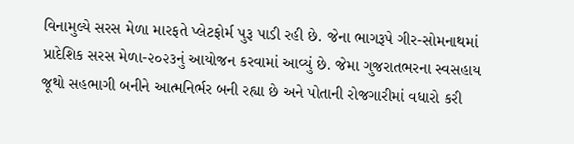વિનામુલ્યે સરસ મેળા મારફતે પ્લેટફોર્મ પુરૂ પાડી રહી છે. જેના ભાગરૂપે ગીર-સોમનાથમાં પ્રાદેશિક સરસ મેળા-૨૦૨૩નું આયોજન કરવામાં આવ્યું છે. જેમા ગુજરાતભરના સ્વસહાય જૂથો સહભાગી બનીને આત્મનિર્ભર બની રહ્યા છે અને પોતાની રોજગારીમાં વધારો કરી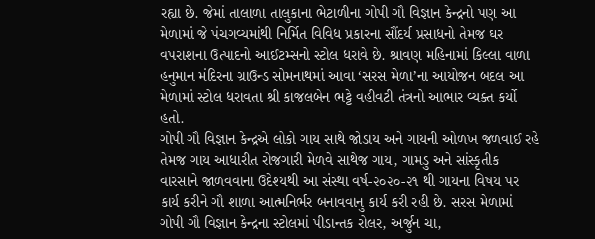રહ્યા છે. જેમાં તાલાળા તાલુકાના ભેટાળીના ગોપી ગૌ વિજ્ઞાન કેન્દ્રનો પણ આ મેળામાં જે પંચગવ્યમાંથી નિર્મિત વિવિધ પ્રકારના સૌંદર્ય પ્રસાધનો તેમજ ઘર વપરાશના ઉત્પાદનો આઈટમ્સનો સ્ટોલ ધરાવે છે. શ્રાવણ મહિનામાં કિલ્લા વાળા હનુમાન મંદિરના ગ્રાઉન્ડ સોમનાથમાં આવા ‘સરસ મેળા’ના આયોજન બદલ આ મેળામાં સ્ટોલ ધરાવતા શ્રી કાજલબેન ભટ્ટે વહીવટી તંત્રનો આભાર વ્યક્ત કર્યો હતો.
ગોપી ગૌ વિજ્ઞાન કેન્દ્રએ લોકો ગાય સાથે જોડાય અને ગાયની ઓળખ જળવાઈ રહે તેમજ ગાય આધારીત રોજગારી મેળવે સાથેજ ગાય, ગામડુ અને સાંસ્કૃતીક વારસાને જાળવવાના ઉદેશ્યથી આ સંસ્થા વર્ષ-૨૦૨૦-૨૧ થી ગાયના વિષય પર કાર્ય કરીને ગૌ શાળા આત્મનિર્ભર બનાવવાનુ કાર્ય કરી રહી છે. સરસ મેળામાં ગોપી ગૌ વિજ્ઞાન કેન્દ્રના સ્ટોલમાં પીડાન્તક રોલર, અર્જુન ચા,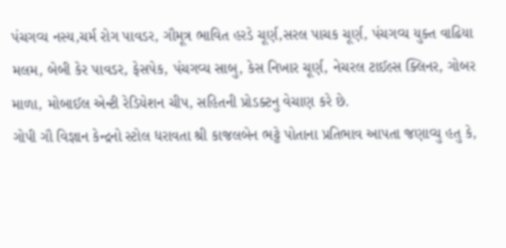પંચગવ્ય નસ્ય,ચર્મ રોગ પાવડર, ગૌમૂત્ર ભાવિત હરડે ચૂર્ણ,સરલ પાચક ચૂર્ણ, પંચગવ્ય યુક્ત વાઢિયા મલમ, બેબી કેર પાવડર, ફેસપેક, પંચગવ્ય સાબુ, કેસ નિખાર ચૂર્ણ, નેચરલ ટાઈલ્સ ક્લિનર, ગોબર માળા, મોબાઈલ એન્ટી રેડિયેશન ચીપ, સહિતની પ્રોડક્ટનુ વેચાણ કરે છે.
ગોપી ગૌ વિજ્ઞાન કેન્દ્રનો સ્ટોલ ધરાવતા શ્રી કાજલબેન ભટ્ટે પોતાના પ્રતિભાવ આપતા જણાવ્યુ હતુ કે,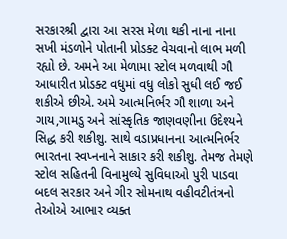સરકારશ્રી દ્વારા આ સરસ મેળા થકી નાના નાના સખી મંડળોને પોતાની પ્રોડક્ટ વેચવાનો લાભ મળી રહ્યો છે. અમને આ મેળામા સ્ટોલ મળવાથી ગૌ આધારીત પ્રોડક્ટ વધુમાં વધુ લોકો સુધી લઈ જઈ શકીએ છીએ. અમે આત્મનિર્ભર ગૌ શાળા અને ગાય,ગામડુ અને સાંસ્કૃતિક જાણવણીના ઉદેશ્યને સિદ્ધ કરી શકીશુ. સાથે વડાપ્રધાનના આત્મનિર્ભર ભારતના સ્વપ્નનાને સાકાર કરી શકીશુ. તેમજ તેમણે સ્ટોલ સહિતની વિનામુલ્યે સુવિધાઓ પુરી પાડવા બદલ સરકાર અને ગીર સોમનાથ વહીવટીતંત્રનો તેઓએ આભાર વ્યક્ત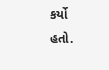કર્યો હતો.